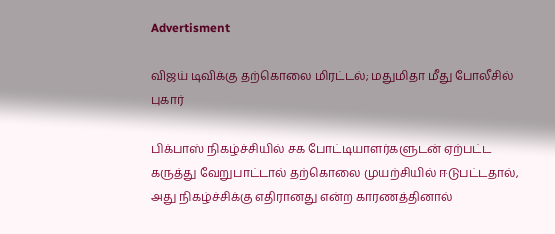Advertisment

விஜய் டிவிக்கு தற்கொலை மிரட்டல்; மதுமிதா மீது போலீசில் புகார்

பிக்பாஸ் நிகழ்ச்சியில் சக போட்டியாளர்களுடன் ஏற்பட்ட கருத்து வேறுபாட்டால் தற்கொலை முயற்சியில் ஈடுபட்டதால், அது நிகழ்ச்சிக்கு எதிரானது என்ற காரணத்தினால்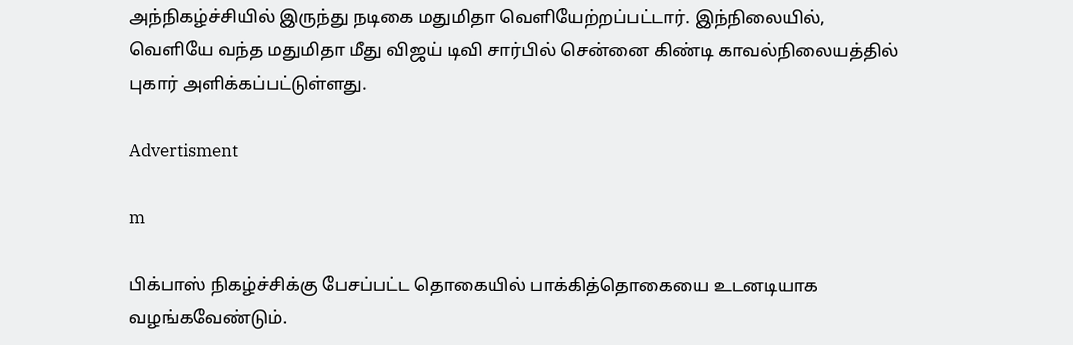அந்நிகழ்ச்சியில் இருந்து நடிகை மதுமிதா வெளியேற்றப்பட்டார். இந்நிலையில், வெளியே வந்த மதுமிதா மீது விஜய் டிவி சார்பில் சென்னை கிண்டி காவல்நிலையத்தில் புகார் அளிக்கப்பட்டுள்ளது.

Advertisment

m

பிக்பாஸ் நிகழ்ச்சிக்கு பேசப்பட்ட தொகையில் பாக்கித்தொகையை உடனடியாக வழங்கவேண்டும்.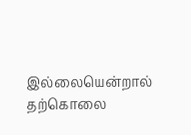இல்லையென்றால் தற்கொலை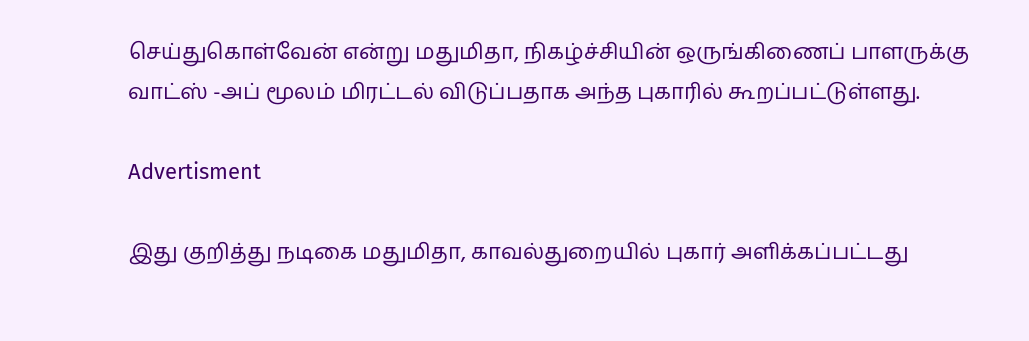செய்துகொள்வேன் என்று மதுமிதா, நிகழ்ச்சியின் ஒருங்கிணைப் பாளருக்கு வாட்ஸ் -அப் மூலம் மிரட்டல் விடுப்பதாக அந்த புகாரில் கூறப்பட்டுள்ளது.

Advertisment

இது குறித்து நடிகை மதுமிதா, காவல்துறையில் புகார் அளிக்கப்பட்டது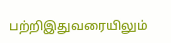பற்றிஇதுவரையிலும்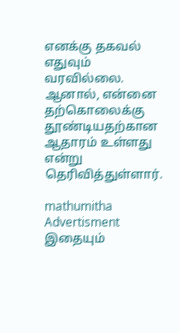எனக்கு தகவல் எதுவும் வரவில்லை. ஆனால், என்னை தற்கொலைக்கு தூண்டியதற்கான ஆதாரம் உள்ளது என்று தெரிவித்துள்ளார்.

mathumitha
Advertisment
இதையும்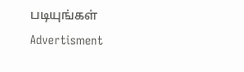படியுங்கள்
Advertisment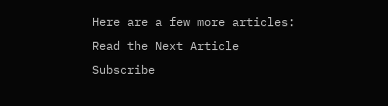Here are a few more articles:
Read the Next Article
Subscribe